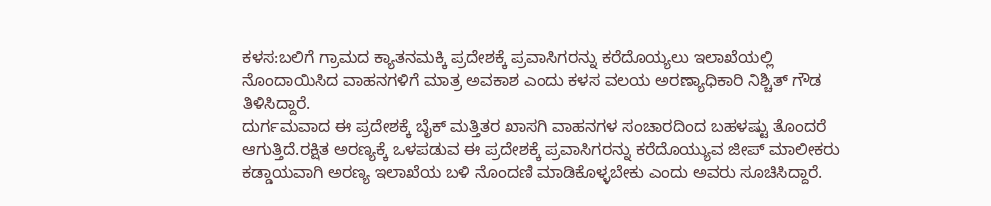ಕಳಸ:ಬಲಿಗೆ ಗ್ರಾಮದ ಕ್ಯಾತನಮಕ್ಕಿ ಪ್ರದೇಶಕ್ಕೆ ಪ್ರವಾಸಿಗರನ್ನು ಕರೆದೊಯ್ಯಲು ಇಲಾಖೆಯಲ್ಲಿ ನೊಂದಾಯಿಸಿದ ವಾಹನಗಳಿಗೆ ಮಾತ್ರ ಅವಕಾಶ ಎಂದು ಕಳಸ ವಲಯ ಅರಣ್ಯಾಧಿಕಾರಿ ನಿಶ್ಚಿತ್ ಗೌಡ ತಿಳಿಸಿದ್ದಾರೆ.
ದುರ್ಗಮವಾದ ಈ ಪ್ರದೇಶಕ್ಕೆ ಬೈಕ್ ಮತ್ತಿತರ ಖಾಸಗಿ ವಾಹನಗಳ ಸಂಚಾರದಿಂದ ಬಹಳಷ್ಟು ತೊಂದರೆ ಆಗುತ್ತಿದೆ.ರಕ್ಷಿತ ಅರಣ್ಯಕ್ಕೆ ಒಳಪಡುವ ಈ ಪ್ರದೇಶಕ್ಕೆ ಪ್ರವಾಸಿಗರನ್ನು ಕರೆದೊಯ್ಯುವ ಜೀಪ್ ಮಾಲೀಕರು ಕಡ್ಡಾಯವಾಗಿ ಅರಣ್ಯ ಇಲಾಖೆಯ ಬಳಿ ನೊಂದಣಿ ಮಾಡಿಕೊಳ್ಳಬೇಕು ಎಂದು ಅವರು ಸೂಚಿಸಿದ್ದಾರೆ.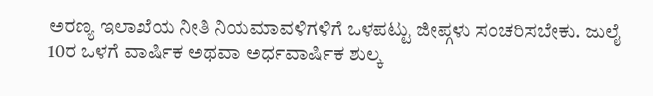ಅರಣ್ಯ ಇಲಾಖೆಯ ನೀತಿ ನಿಯಮಾವಳಿಗಳಿಗೆ ಒಳಪಟ್ಟು ಜೀಪ್ಗಳು ಸಂಚರಿಸಬೇಕು. ಜುಲೈ 10ರ ಒಳಗೆ ವಾರ್ಷಿಕ ಅಥವಾ ಅರ್ಧವಾರ್ಷಿಕ ಶುಲ್ಕ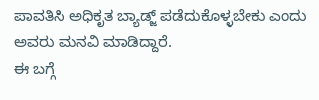ಪಾವತಿಸಿ ಅಧಿಕೃತ ಬ್ಯಾಡ್ಜ್ ಪಡೆದುಕೊಳ್ಳಬೇಕು ಎಂದು ಅವರು ಮನವಿ ಮಾಡಿದ್ದಾರೆ.
ಈ ಬಗ್ಗೆ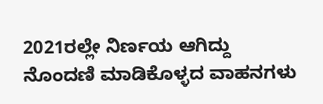2021ರಲ್ಲೇ ನಿರ್ಣಯ ಆಗಿದ್ದು ನೊಂದಣಿ ಮಾಡಿಕೊಳ್ಳದ ವಾಹನಗಳು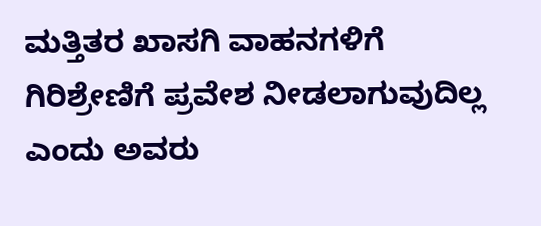ಮತ್ತಿತರ ಖಾಸಗಿ ವಾಹನಗಳಿಗೆ ಗಿರಿಶ್ರೇಣಿಗೆ ಪ್ರವೇಶ ನೀಡಲಾಗುವುದಿಲ್ಲ ಎಂದು ಅವರು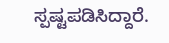ಸ್ಪಷ್ಟಪಡಿಸಿದ್ದಾರೆ.